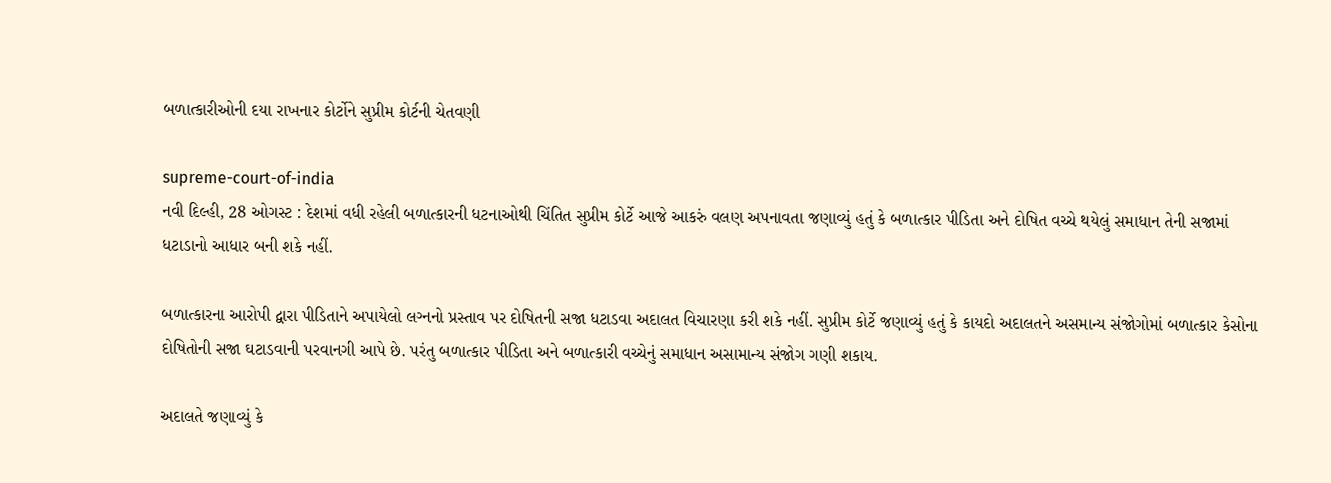બળાત્કારીઓની દયા રાખનાર કોર્ટોને સુપ્રીમ કોર્ટની ચેતવણી

supreme-court-of-india
નવી દિલ્હી, 28 ઓગસ્ટ : દેશમાં વધી રહેલી બળાત્‍કારની ધટનાઓથી ચિંતિત સુપ્રીમ કોર્ટે આજે આકરું વલણ અપનાવતા જણાવ્‍યું હતું કે બળાત્‍કાર પીડિતા અને દોષિત વચ્‍ચે થયેલું સમાધાન તેની સજામાં ધટાડાનો આધાર બની શકે નહીં.

બળાત્‍કારના આરોપી દ્વારા પીડિતાને અપાયેલો લગ્‍નનો પ્રસ્‍તાવ પર દોષિતની સજા ધટાડવા અદાલત વિચારણા કરી શકે નહીં. સુપ્રીમ કોર્ટે જણાવ્‍યું હતું કે કાયદો અદાલતને અસમાન્‍ય સંજોગોમાં બળાત્‍કાર કેસોના દોષિતોની સજા ઘટાડવાની પરવાનગી આપે છે. પરંતુ બળાત્‍કાર પીડિતા અને બળાત્‍કારી વચ્‍ચેનું સમાધાન અસામાન્‍ય સંજોગ ગણી શકાય.

અદાલતે જણાવ્‍યું કે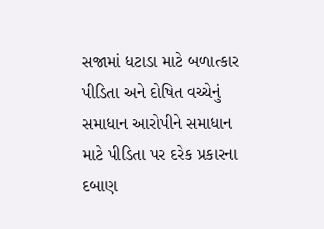સજામાં ધટાડા માટે બળાત્‍કાર પીડિતા અને દોષિત વચ્‍ચેનું સમાધાન આરોપીને સમાધાન માટે પીડિતા પર દરેક પ્રકારના દબાણ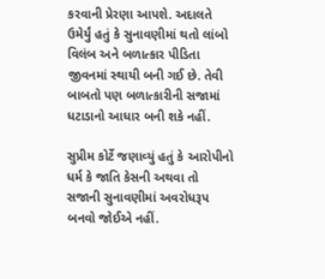કરવાની પ્રેરણા આપશે. અદાલતે ઉમેર્યું હતું કે સુનાવણીમાં થતો લાંબો વિલંબ અને બળાત્‍કાર પીડિતા જીવનમાં સ્‍થાયી બની ગઈ છે. તેવી બાબતો પણ બળાત્‍કારીની સજામાં ધટાડાનો આધાર બની શકે નહીં.

સુપ્રીમ કોર્ટે જણાવ્‍યું હતું કે આરોપીનો ધર્મ કે જાતિ કેસની અથવા તો સજાની સુનાવણીમાં અવરોધરૂપ બનવો જોઈએ નહીં.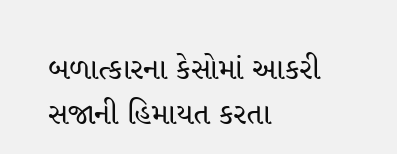બળાત્‍કારના કેસોમાં આકરી સજાની હિમાયત કરતા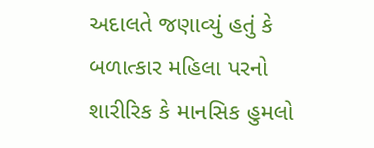અદાલતે જણાવ્‍યું હતું કે બળાત્‍કાર મહિલા પરનો શારીરિક કે માનસિક હુમલો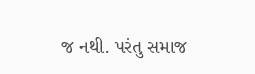જ નથી. પરંતુ સમાજ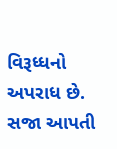વિરૂધ્‍ધનો અપરાધ છે. સજા આપતી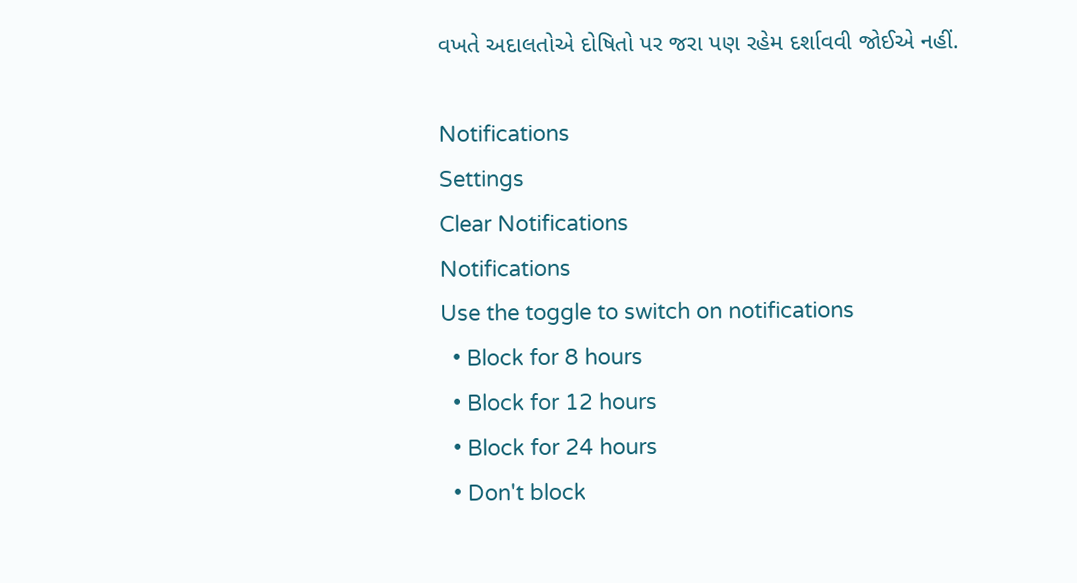વખતે અદાલતોએ દોષિતો પર જરા પણ રહેમ દર્શાવવી જોઈએ નહીં.

Notifications
Settings
Clear Notifications
Notifications
Use the toggle to switch on notifications
  • Block for 8 hours
  • Block for 12 hours
  • Block for 24 hours
  • Don't block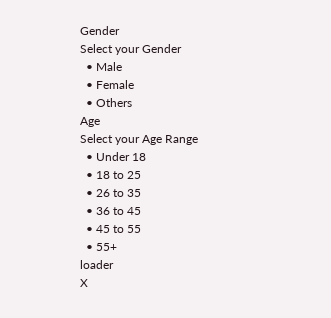Gender
Select your Gender
  • Male
  • Female
  • Others
Age
Select your Age Range
  • Under 18
  • 18 to 25
  • 26 to 35
  • 36 to 45
  • 45 to 55
  • 55+
loader
X